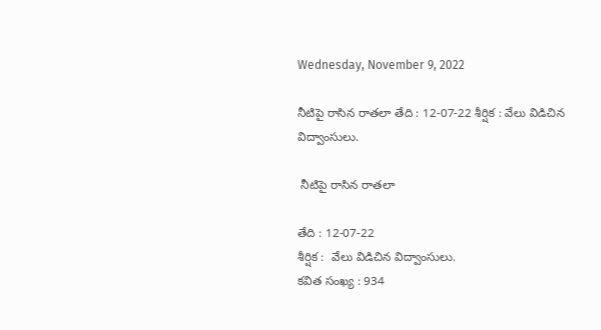Wednesday, November 9, 2022

నీటిపై రాసిన రాతలా తేది : 12-07-22 శీర్షిక : వేలు విడిచిన విద్వాంసులు.

 నీటిపై రాసిన రాతలా

తేది : 12-07-22
శీర్షిక :  వేలు విడిచిన విద్వాంసులు.
కవిత సంఖ్య : 934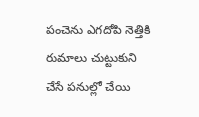పంచెను ఎగదోపి నెత్తికి రుమాలు చుట్టుకుని
చేసే పనుల్లో చేయి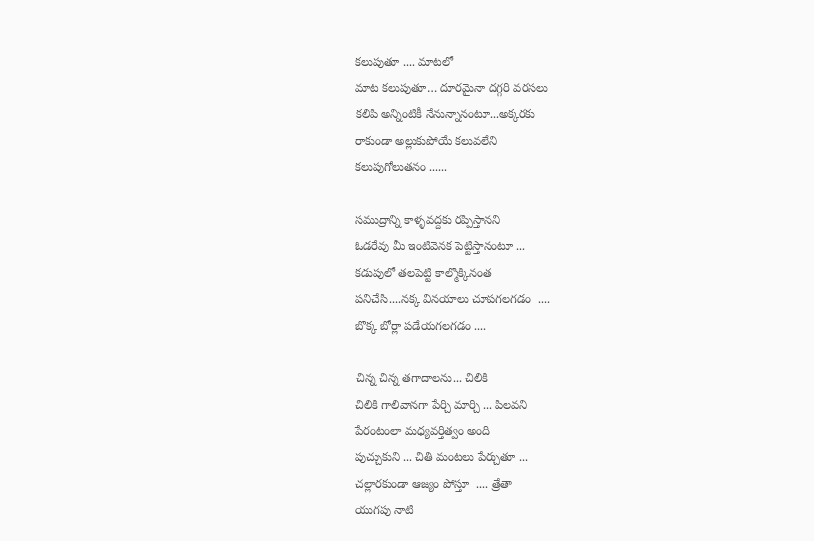కలుపుతూ .... మాటలో
మాట కలుపుతూ… దూరమైనా దగ్గరి వరసలు
కలిపి అన్నింటికీ నేనున్నానంటూ...అక్కరకు
రాకుండా అల్లుకుపోయే కలువలేని
కలుపుగోలుతనం ......

సముద్రాన్ని కాళ్ళవద్దకు రప్పిస్తానని
ఓడరేవు మీ ఇంటివెనక పెట్టిస్తానంటూ ...
కడుపులో తలపెట్టి కాల్మొక్కినంత
పనిచేసి....నక్క వినయాలు చూపగలగడం  ....
బొక్క బోర్లా పడేయగలగడం ....

చిన్న చిన్న తగాదాలను... చిలికి
చిలికి గాలివానగా పేర్చి మార్చి ... పిలవని
పేరంటంలా మధ్యవర్తిత్వం అంది
పుచ్చుకుని ... చితి మంటలు పేర్చుతూ ...
చల్లారకుండా ఆజ్యం పోస్తూ  .... త్రేతా
యుగపు నాటి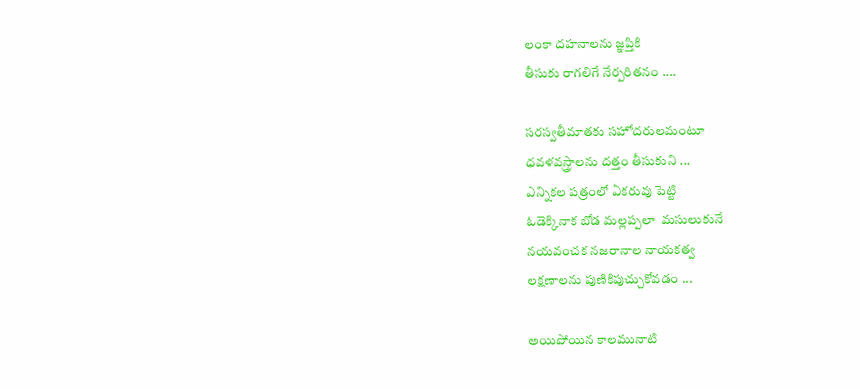లంకా దహనాలను జ్ఞప్తికి
తీసుకు రాగలిగే నేర్పరితనం ....

సరస్వతీమాతకు సహోదరులమంటూ
ధవళవస్త్రాలను దత్తం తీసుకుని ...
ఎన్నికల పత్రంలో ఏకరువు పెట్టి
ఓడెక్కినాక బోడ మల్లప్పలా  మసులుకునే
నయవంచక నజరానాల నాయకత్వ
లక్షణాలను పుణికిపుచ్చుకోవడం ...

అయిపోయిన కాలమునాటి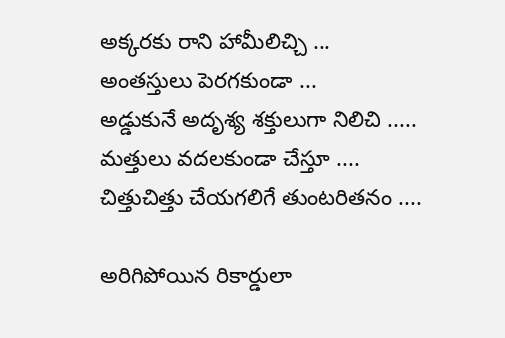అక్కరకు రాని హామీలిచ్చి ...
అంతస్తులు పెరగకుండా ...
అడ్డుకునే అదృశ్య శక్తులుగా నిలిచి .....
మత్తులు వదలకుండా చేస్తూ ....
చిత్తుచిత్తు చేయగలిగే తుంటరితనం ....

అరిగిపోయిన రికార్డులా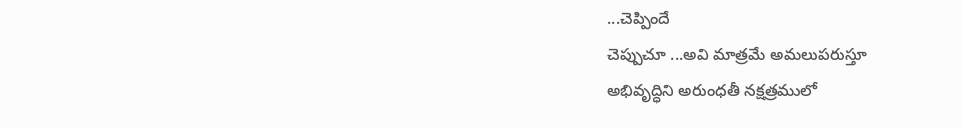...చెప్పిందే
చెప్పుచూ ...అవి మాత్రమే అమలుపరుస్తూ
అభివృద్ధిని అరుంధతీ నక్షత్రములో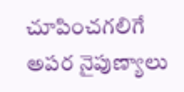చూపించగలిగే అపర నైపుణ్యాలు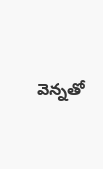వెన్నతో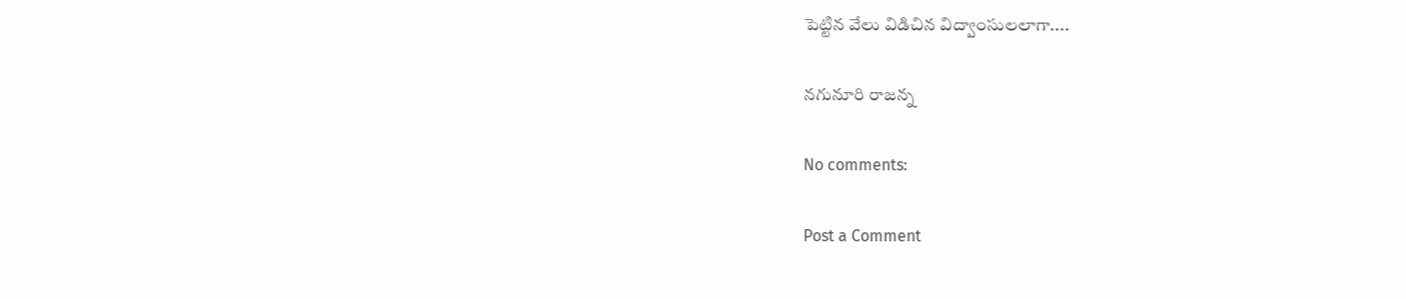పెట్టిన వేలు విడిచిన విద్వాంసులలాగా....

నగునూరి రాజన్న

No comments:

Post a Comment